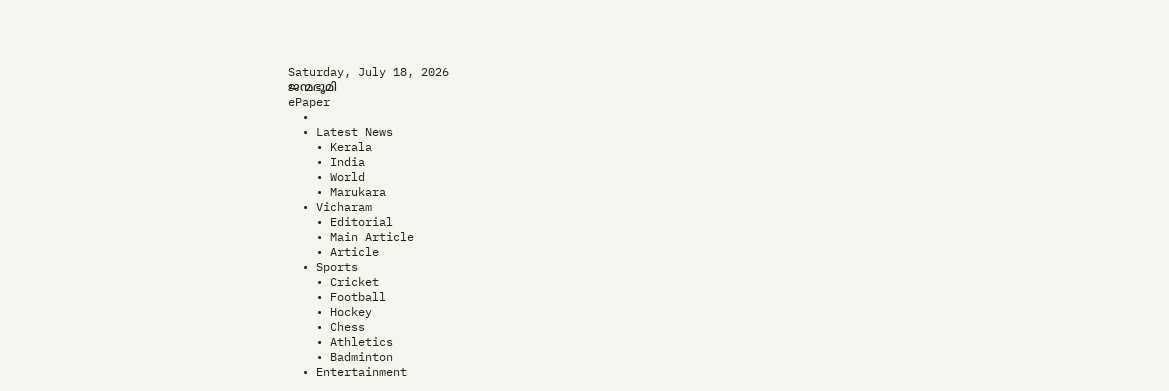Saturday, July 18, 2026
ജന്മഭൂമി
ePaper
  •
  • Latest News
    • Kerala
    • India
    • World
    • Marukara
  • Vicharam
    • Editorial
    • Main Article
    • Article
  • Sports
    • Cricket
    • Football
    • Hockey
    • Chess
    • Athletics
    • Badminton
  • Entertainment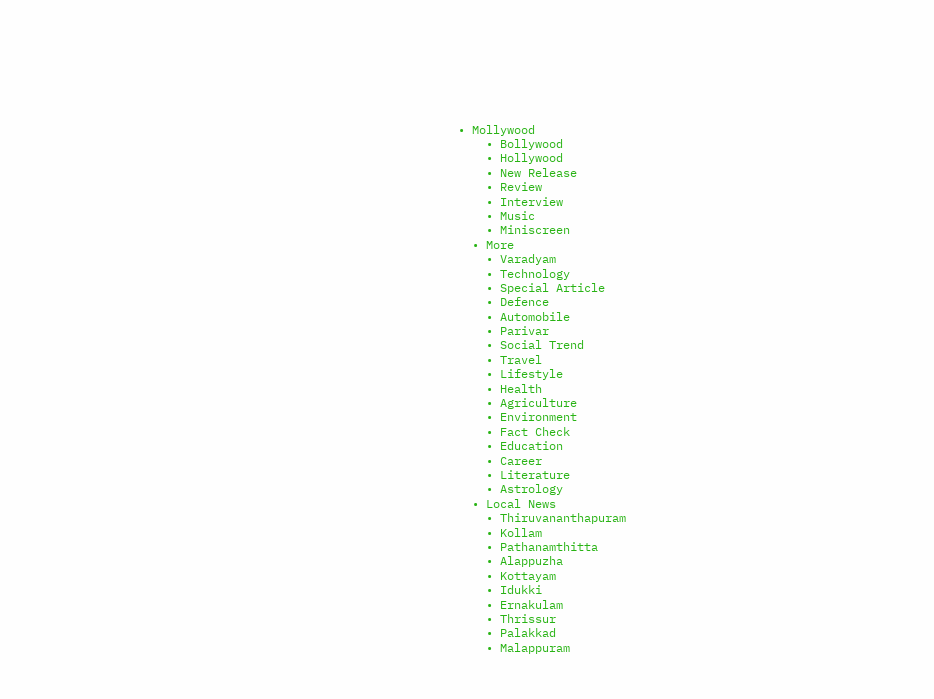• Mollywood
    • Bollywood
    • Hollywood
    • New Release
    • Review
    • Interview
    • Music
    • Miniscreen
  • More
    • Varadyam
    • Technology
    • Special Article
    • Defence
    • Automobile
    • Parivar
    • Social Trend
    • Travel
    • Lifestyle
    • Health
    • Agriculture
    • Environment
    • Fact Check
    • Education
    • Career
    • Literature
    • Astrology
  • Local News
    • Thiruvananthapuram
    • Kollam
    • Pathanamthitta
    • Alappuzha
    • Kottayam
    • Idukki
    • Ernakulam
    • Thrissur
    • Palakkad
    • Malappuram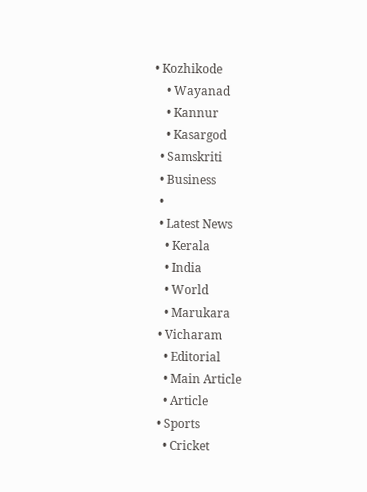• Kozhikode
    • Wayanad
    • Kannur
    • Kasargod
  • Samskriti
  • Business
  •
  • Latest News
    • Kerala
    • India
    • World
    • Marukara
  • Vicharam
    • Editorial
    • Main Article
    • Article
  • Sports
    • Cricket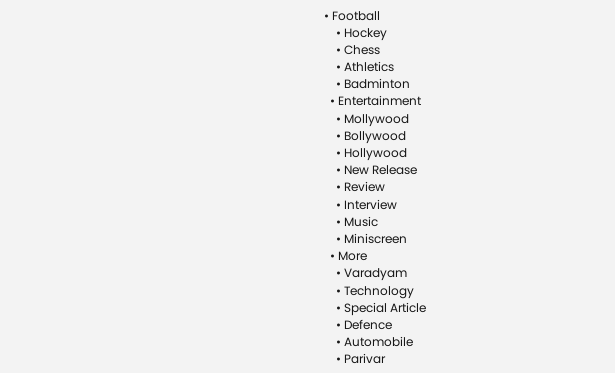• Football
    • Hockey
    • Chess
    • Athletics
    • Badminton
  • Entertainment
    • Mollywood
    • Bollywood
    • Hollywood
    • New Release
    • Review
    • Interview
    • Music
    • Miniscreen
  • More
    • Varadyam
    • Technology
    • Special Article
    • Defence
    • Automobile
    • Parivar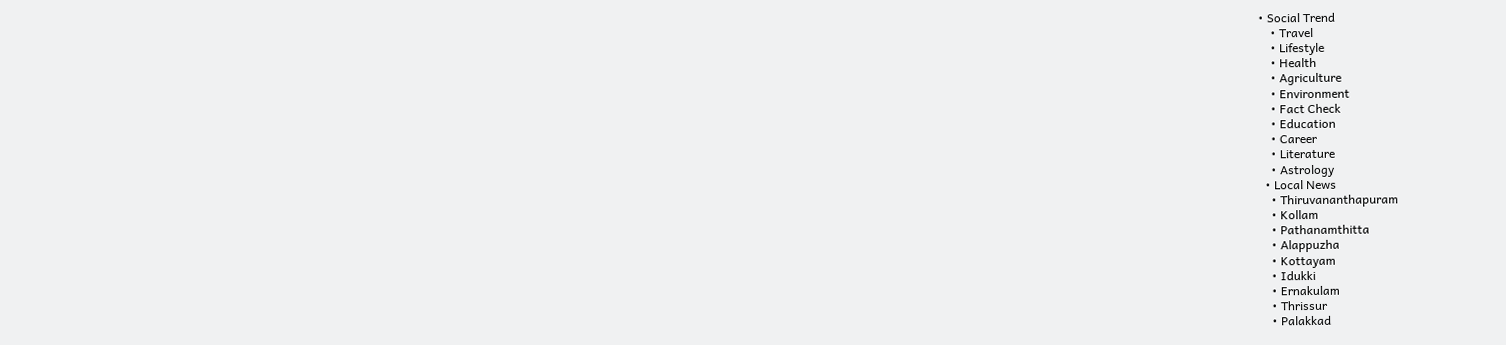• Social Trend
    • Travel
    • Lifestyle
    • Health
    • Agriculture
    • Environment
    • Fact Check
    • Education
    • Career
    • Literature
    • Astrology
  • Local News
    • Thiruvananthapuram
    • Kollam
    • Pathanamthitta
    • Alappuzha
    • Kottayam
    • Idukki
    • Ernakulam
    • Thrissur
    • Palakkad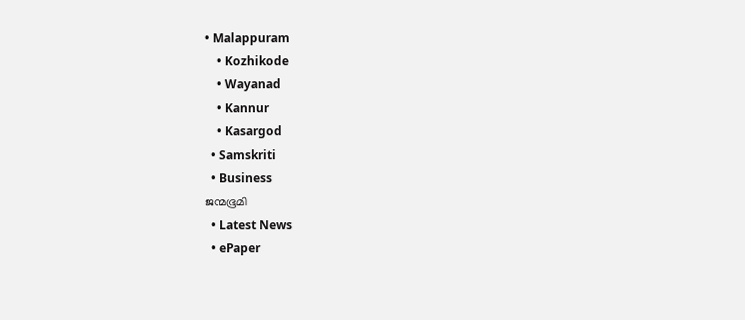• Malappuram
    • Kozhikode
    • Wayanad
    • Kannur
    • Kasargod
  • Samskriti
  • Business
ജന്മഭൂമി
  • Latest News
  • ePaper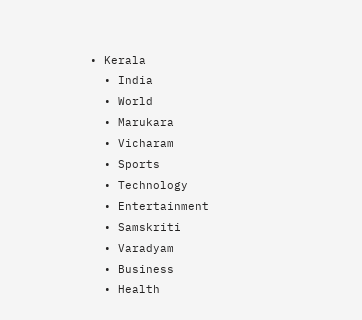• Kerala
  • India
  • World
  • Marukara
  • Vicharam
  • Sports
  • Technology
  • Entertainment
  • Samskriti
  • Varadyam
  • Business
  • Health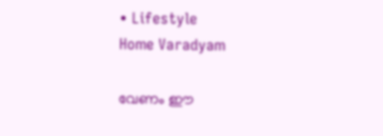• Lifestyle
Home Varadyam

വേണം ഈ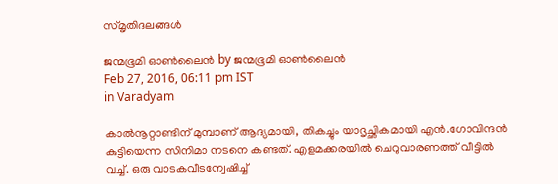സ്മൃതിദലങ്ങള്‍

ജന്മഭൂമി ഓണ്‍ലൈന്‍ by ജന്മഭൂമി ഓണ്‍ലൈന്‍
Feb 27, 2016, 06:11 pm IST
in Varadyam

കാല്‍നൂറ്റാണ്ടിന് മുമ്പാണ് ആദ്യമായി, തികച്ചും യാദൃച്ഛികമായി എന്‍.ഗോവിന്ദന്‍ കുട്ടിയെന്ന സിനിമാ നടനെ കണ്ടത്. എളമക്കരയില്‍ ചെറുവാരണത്ത് വീട്ടില്‍ വച്ച്. ഒരു വാടകവീടന്വേഷിച്ച്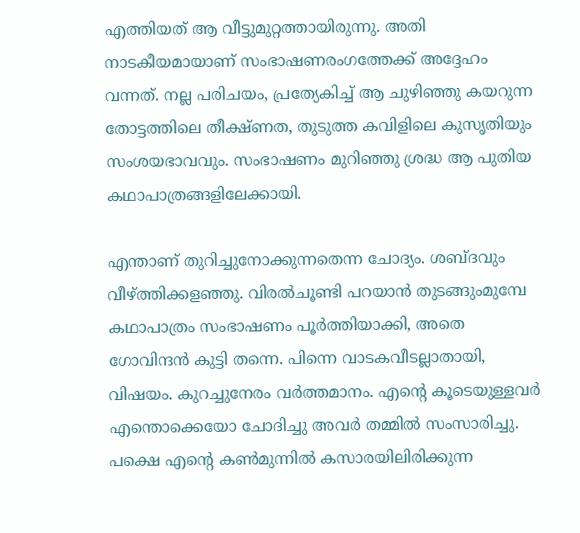എത്തിയത് ആ വീട്ടുമുറ്റത്തായിരുന്നു. അതി നാടകീയമായാണ് സംഭാഷണരംഗത്തേക്ക് അദ്ദേഹം വന്നത്. നല്ല പരിചയം, പ്രത്യേകിച്ച് ആ ചുഴിഞ്ഞു കയറുന്ന തോട്ടത്തിലെ തീക്ഷ്ണത, തുടുത്ത കവിളിലെ കുസൃതിയും സംശയഭാവവും. സംഭാഷണം മുറിഞ്ഞു ശ്രദ്ധ ആ പുതിയ കഥാപാത്രങ്ങളിലേക്കായി.

എന്താണ് തുറിച്ചുനോക്കുന്നതെന്ന ചോദ്യം. ശബ്ദവും വീഴ്‌ത്തിക്കളഞ്ഞു. വിരല്‍ചൂണ്ടി പറയാന്‍ തുടങ്ങുംമുമ്പേ കഥാപാത്രം സംഭാഷണം പൂര്‍ത്തിയാക്കി, അതെ ഗോവിന്ദന്‍ കുട്ടി തന്നെ. പിന്നെ വാടകവീടല്ലാതായി, വിഷയം. കുറച്ചുനേരം വര്‍ത്തമാനം. എന്റെ കൂടെയുള്ളവര്‍ എന്തൊക്കെയോ ചോദിച്ചു അവര്‍ തമ്മില്‍ സംസാരിച്ചു. പക്ഷെ എന്റെ കണ്‍മുന്നില്‍ കസാരയിലിരിക്കുന്ന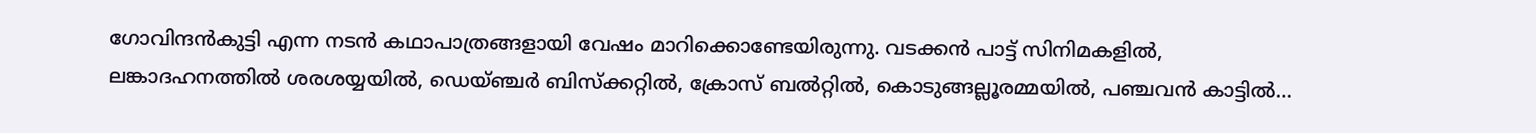ഗോവിന്ദന്‍കുട്ടി എന്ന നടന്‍ കഥാപാത്രങ്ങളായി വേഷം മാറിക്കൊണ്ടേയിരുന്നു. വടക്കന്‍ പാട്ട് സിനിമകളില്‍, ലങ്കാദഹനത്തില്‍ ശരശയ്യയില്‍, ഡെയ്ഞ്ചര്‍ ബിസ്‌ക്കറ്റില്‍, ക്രോസ് ബല്‍റ്റില്‍, കൊടുങ്ങല്ലൂരമ്മയില്‍, പഞ്ചവന്‍ കാട്ടില്‍…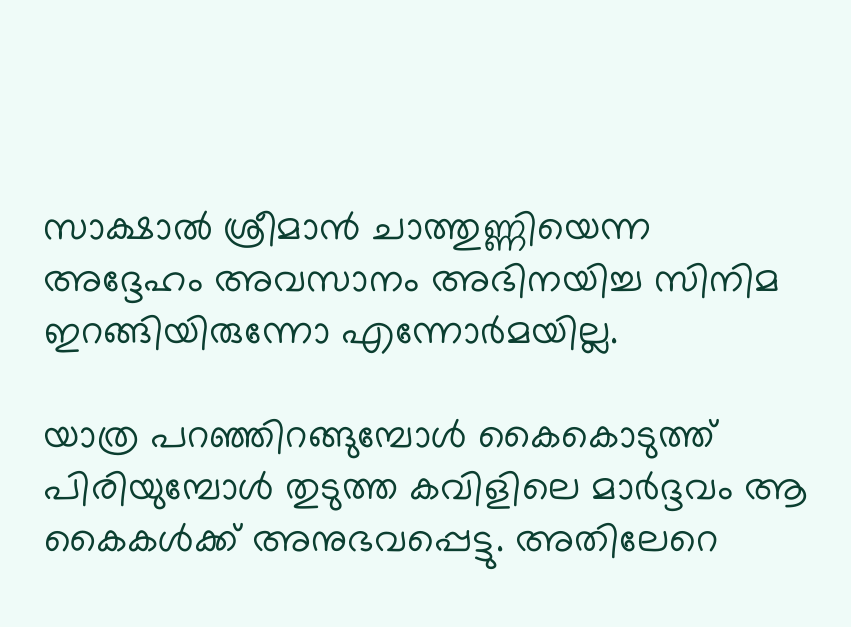സാക്ഷാല്‍ ശ്രീമാന്‍ ചാത്തുണ്ണിയെന്ന അദ്ദേഹം അവസാനം അഭിനയിച്ച സിനിമ ഇറങ്ങിയിരുന്നോ എന്നോര്‍മയില്ല.

യാത്ര പറഞ്ഞിറങ്ങുമ്പോള്‍ കൈകൊടുത്ത് പിരിയുമ്പോള്‍ തുടുത്ത കവിളിലെ മാര്‍ദ്ദവം ആ കൈകള്‍ക്ക് അനുഭവപ്പെട്ടു. അതിലേറെ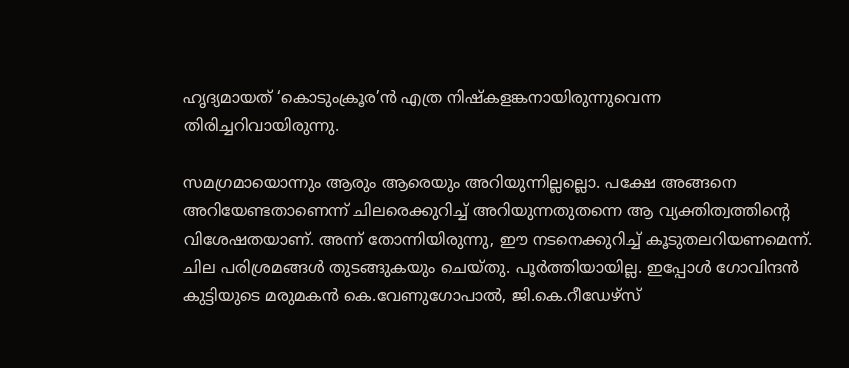ഹൃദ്യമായത് ‘കൊടുംക്രൂര’ന്‍ എത്ര നിഷ്‌കളങ്കനായിരുന്നുവെന്ന തിരിച്ചറിവായിരുന്നു.

സമഗ്രമായൊന്നും ആരും ആരെയും അറിയുന്നില്ലല്ലൊ. പക്ഷേ അങ്ങനെ അറിയേണ്ടതാണെന്ന് ചിലരെക്കുറിച്ച് അറിയുന്നതുതന്നെ ആ വ്യക്തിത്വത്തിന്റെ വിശേഷതയാണ്. അന്ന് തോന്നിയിരുന്നു, ഈ നടനെക്കുറിച്ച് കൂടുതലറിയണമെന്ന്. ചില പരിശ്രമങ്ങള്‍ തുടങ്ങുകയും ചെയ്തു. പൂര്‍ത്തിയായില്ല. ഇപ്പോള്‍ ഗോവിന്ദന്‍ കുട്ടിയുടെ മരുമകന്‍ കെ.വേണുഗോപാല്‍, ജി.കെ.റീഡേഴ്‌സ്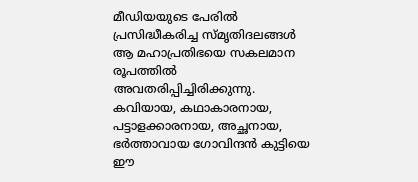മീഡിയയുടെ പേരില്‍ പ്രസിദ്ധീകരിച്ച സ്മൃതിദലങ്ങള്‍ ആ മഹാപ്രതിഭയെ സകലമാന രൂപത്തില്‍ അവതരിപ്പിച്ചിരിക്കുന്നു. കവിയായ, കഥാകാരനായ, പട്ടാളക്കാരനായ, അച്ഛനായ, ഭര്‍ത്താവായ ഗോവിന്ദന്‍ കുട്ടിയെ ഈ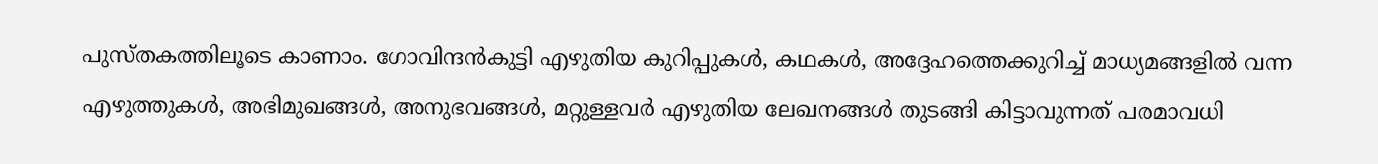പുസ്തകത്തിലൂടെ കാണാം. ഗോവിന്ദന്‍കുട്ടി എഴുതിയ കുറിപ്പുകള്‍, കഥകള്‍, അദ്ദേഹത്തെക്കുറിച്ച് മാധ്യമങ്ങളില്‍ വന്ന എഴുത്തുകള്‍, അഭിമുഖങ്ങള്‍, അനുഭവങ്ങള്‍, മറ്റുള്ളവര്‍ എഴുതിയ ലേഖനങ്ങള്‍ തുടങ്ങി കിട്ടാവുന്നത് പരമാവധി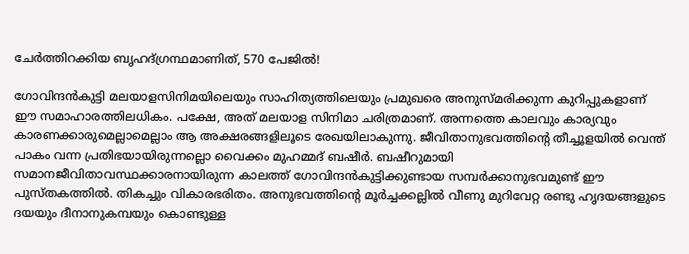ചേര്‍ത്തിറക്കിയ ബൃഹദ്ഗ്രന്ഥമാണിത്, 570 പേജില്‍!

ഗോവിന്ദന്‍കുട്ടി മലയാളസിനിമയിലെയും സാഹിത്യത്തിലെയും പ്രമുഖരെ അനുസ്മരിക്കുന്ന കുറിപ്പുകളാണ് ഈ സമാഹാരത്തിലധികം. പക്ഷേ, അത് മലയാള സിനിമാ ചരിത്രമാണ്. അന്നത്തെ കാലവും കാര്യവും കാരണക്കാരുമെല്ലാമെല്ലാം ആ അക്ഷരങ്ങളിലൂടെ രേഖയിലാകുന്നു. ജീവിതാനുഭവത്തിന്റെ തീച്ചൂളയില്‍ വെന്ത് പാകം വന്ന പ്രതിഭയായിരുന്നല്ലൊ വൈക്കം മുഹമ്മദ് ബഷീര്‍. ബഷീറുമായി സമാനജീവിതാവസ്ഥക്കാരനായിരുന്ന കാലത്ത് ഗോവിന്ദന്‍കുട്ടിക്കുണ്ടായ സമ്പര്‍ക്കാനുഭവമുണ്ട് ഈ പുസ്തകത്തില്‍. തികച്ചും വികാരഭരിതം. അനുഭവത്തിന്റെ മൂര്‍ച്ചക്കല്ലില്‍ വീണു മുറിവേറ്റ രണ്ടു ഹൃദയങ്ങളുടെ ദയയും ദീനാനുകമ്പയും കൊണ്ടുള്ള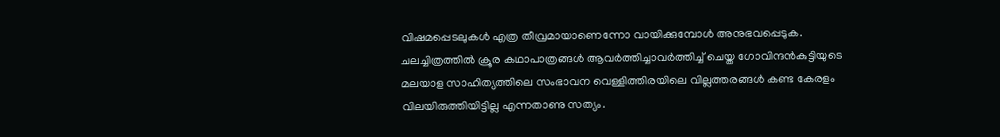വിഷമപ്പെടലുകള്‍ എത്ര തീവ്രമായാണെന്നോ വായിക്കുമ്പോള്‍ അനുഭവപ്പെടുക. ചലച്ചിത്രത്തില്‍ ക്രൂര കഥാപാത്രങ്ങള്‍ ആവര്‍ത്തിച്ചാവര്‍ത്തിച്ച് ചെയ്ത ഗോവിന്ദന്‍കുട്ടിയുടെ മലയാള സാഹിത്യത്തിലെ സംഭാവന വെള്ളിത്തിരയിലെ വില്ലത്തരങ്ങള്‍ കണ്ട കേരളം വിലയിരുത്തിയിട്ടില്ല എന്നതാണു സത്യം.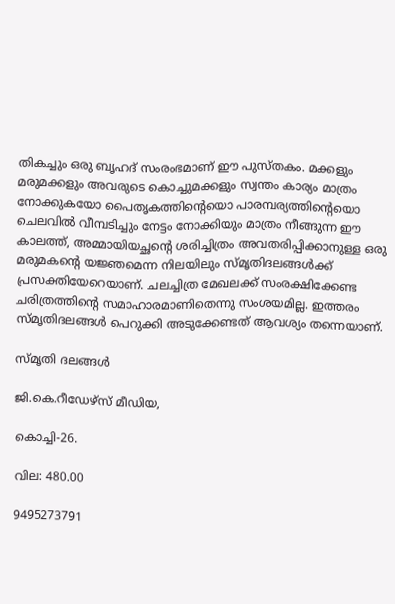തികച്ചും ഒരു ബൃഹദ് സംരംഭമാണ് ഈ പുസ്തകം. മക്കളും മരുമക്കളും അവരുടെ കൊച്ചുമക്കളും സ്വന്തം കാര്യം മാത്രം നോക്കുകയോ പൈതൃകത്തിന്റെയൊ പാരമ്പര്യത്തിന്റെയൊ ചെലവില്‍ വീമ്പടിച്ചും നേട്ടം നോക്കിയും മാത്രം നീങ്ങുന്ന ഈ കാലത്ത്, അമ്മായിയച്ഛന്റെ ശരിച്ചിത്രം അവതരിപ്പിക്കാനുള്ള ഒരു മരുമകന്റെ യജ്ഞമെന്ന നിലയിലും സ്മൃതിദലങ്ങള്‍ക്ക് പ്രസക്തിയേറെയാണ്. ചലച്ചിത്ര മേഖലക്ക് സംരക്ഷിക്കേണ്ട ചരിത്രത്തിന്റെ സമാഹാരമാണിതെന്നു സംശയമില്ല. ഇത്തരം സ്മൃതിദലങ്ങള്‍ പെറുക്കി അടുക്കേണ്ടത് ആവശ്യം തന്നെയാണ്.

സ്മൃതി ദലങ്ങള്‍

ജി.കെ.റീഡേഴ്‌സ് മീഡിയ,

കൊച്ചി-26.

വില: 480.00

9495273791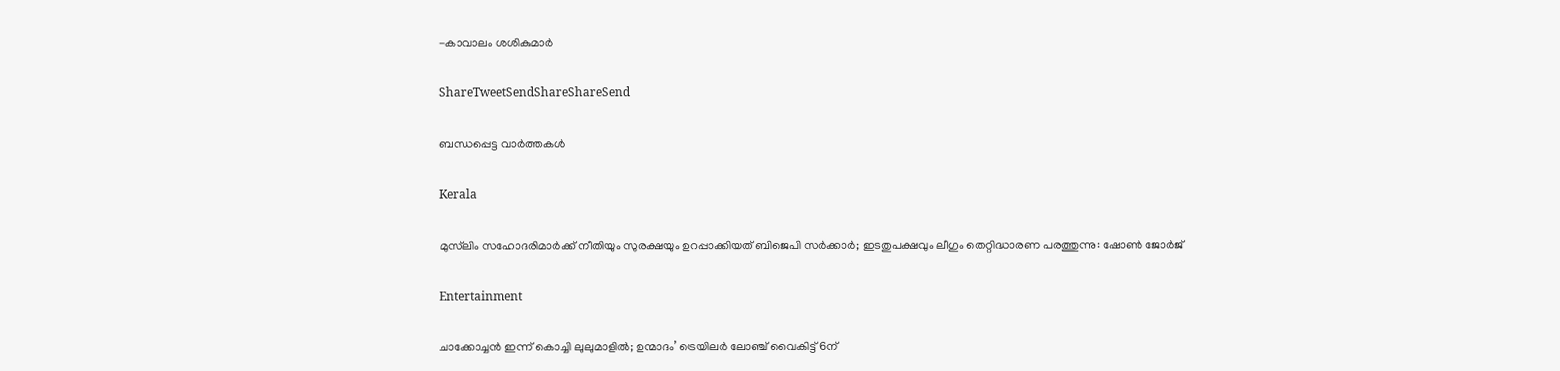-കാവാലം ശശികുമാര്‍

ShareTweetSendShareShareSend

ബന്ധപ്പെട്ട വാര്‍ത്തകള്‍

Kerala

മുസ്‌ലിം സഹോദരിമാർക്ക് നീതിയും സുരക്ഷയും ഉറപ്പാക്കിയത് ബിജെപി സർക്കാർ; ഇടതുപക്ഷവും ലീഗും തെറ്റിദ്ധാരണ പരത്തുന്നു: ഷോൺ ജോർജ്

Entertainment

ചാക്കോച്ചൻ ഇന്ന് കൊച്ചി ലുലുമാളിൽ; ഉന്മാദം’ ട്രെയിലർ ലോഞ്ച് വൈകിട്ട് 6ന്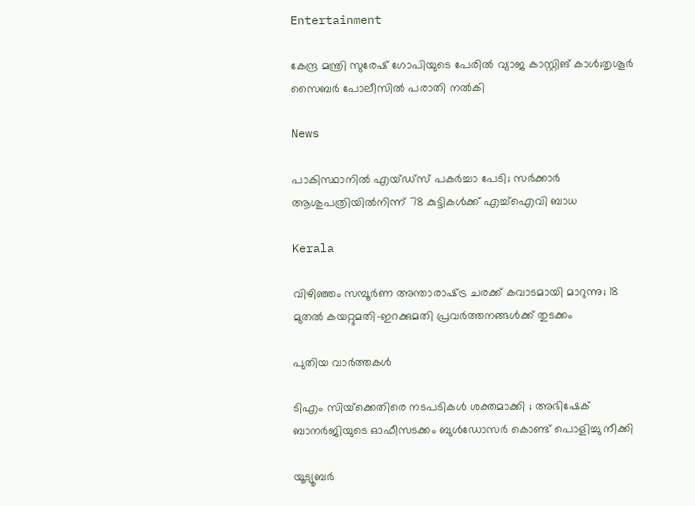Entertainment

കേന്ദ്ര മന്ത്രി സുരേഷ് ഗോപിയുടെ പേരില്‍ വ്യാജ കാസ്റ്റിങ് കാള്‍;തൃശൂര്‍ സൈബര്‍ പോലീസില്‍ പരാതി നല്‍കി

News

പാകിസ്ഥാനിൽ എയ്ഡ്‌സ് പകർച്ചാ പേടി; സർക്കാർ ആശുപത്രിയിൽനിന്ന് 78 കുട്ടികൾക്ക് എച്ച്‌ഐവി ബാധ

Kerala

വിഴിഞ്ഞം സമ്പൂര്‍ണ അന്താരാഷ്‌ട്ര ചരക്ക് കവാടമായി മാറുന്നു; 18 മുതൽ കയറ്റുമതി-ഇറക്കുമതി പ്രവർത്തനങ്ങൾക്ക് തുടക്കം

പുതിയ വാര്‍ത്തകള്‍

ടിഎം സിയ്‌ക്കെതിരെ നടപടികൾ ശക്തമാക്കി ; അഭിഷേക് ബാനർജിയുടെ ഓഫീസടക്കം ബുൾഡോസർ കൊണ്ട് പൊളിച്ചു നീക്കി

യൂട്യൂബർ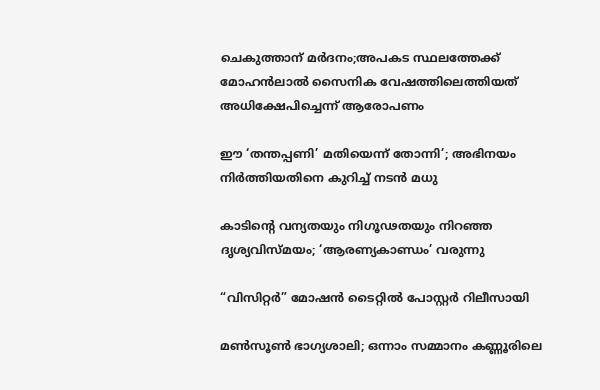ചെകുത്താന് മർദനം;അപകട സ്ഥലത്തേക്ക് മോഹൻലാൽ സൈനിക വേഷത്തിലെത്തിയത് അധിക്ഷേപിച്ചെന്ന് ആരോപണം

ഈ ‘തന്തപ്പണി’ മതിയെന്ന് തോന്നി’; അഭിനയം നിർത്തിയതിനെ കുറിച്ച് നടൻ മധു

കാടിന്റെ വന്യതയും നിഗൂഢതയും നിറഞ്ഞ ദൃശ്യവിസ്മയം; ‘ആരണ്യകാണ്ഡം’ വരുന്നു

“വിസിറ്റർ” മോഷൻ ടൈറ്റിൽ പോസ്റ്റർ റിലീസായി

മൺസൂൺ ഭാഗ്യശാലി; ഒന്നാം സമ്മാനം കണ്ണൂരിലെ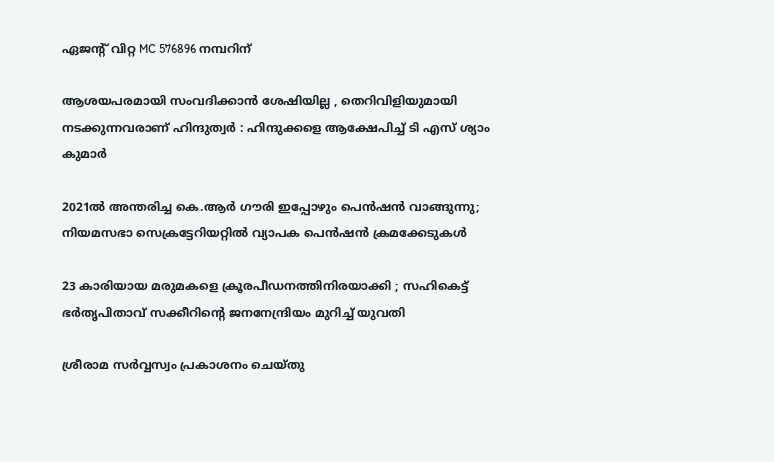ഏജൻ്റ് വിറ്റ MC 576896 നമ്പറിന്

ആശയപരമായി സംവദിക്കാൻ ശേഷിയില്ല , തെറിവിളിയുമായി നടക്കുന്നവരാണ് ഹിന്ദുത്വർ : ഹിന്ദുക്കളെ ആക്ഷേപിച്ച് ടി എസ് ശ്യാം കുമാർ

2021ൽ അന്തരിച്ച കെ.ആർ ഗൗരി ഇപ്പോഴും പെൻഷൻ വാങ്ങുന്നു; നിയമസഭാ സെക്രട്ടേറിയറ്റിൽ വ്യാപക പെൻഷൻ ക്രമക്കേടുകൾ

23 കാരിയായ മരുമകളെ ക്രൂരപീഡനത്തിനിരയാക്കി ; സഹികെട്ട് ഭർതൃപിതാവ് സക്കീറിന്റെ ജനനേന്ദ്രിയം മുറിച്ച് യുവതി

ശ്രീരാമ സർവ്വസ്വം പ്രകാശനം ചെയ്തു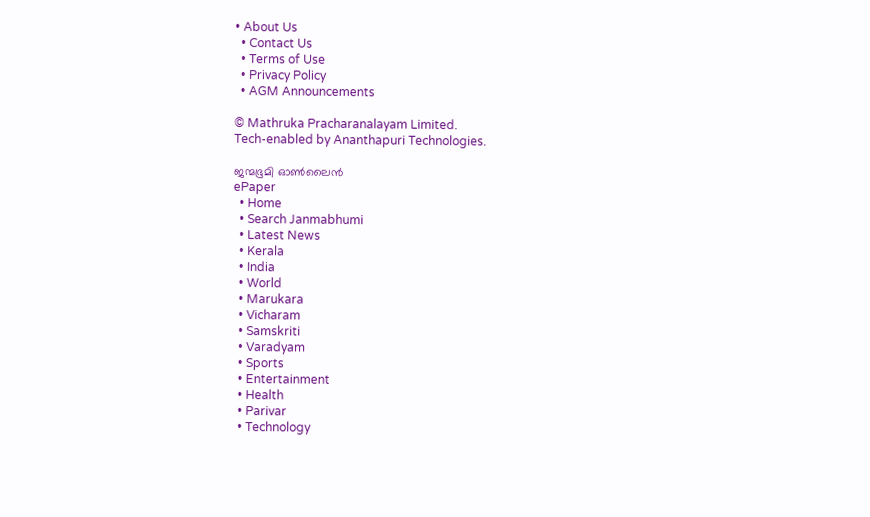• About Us
  • Contact Us
  • Terms of Use
  • Privacy Policy
  • AGM Announcements

© Mathruka Pracharanalayam Limited.
Tech-enabled by Ananthapuri Technologies.

ജന്മഭൂമി ഓണ്‍ലൈന്‍
ePaper
  • Home
  • Search Janmabhumi
  • Latest News
  • Kerala
  • India
  • World
  • Marukara
  • Vicharam
  • Samskriti
  • Varadyam
  • Sports
  • Entertainment
  • Health
  • Parivar
  • Technology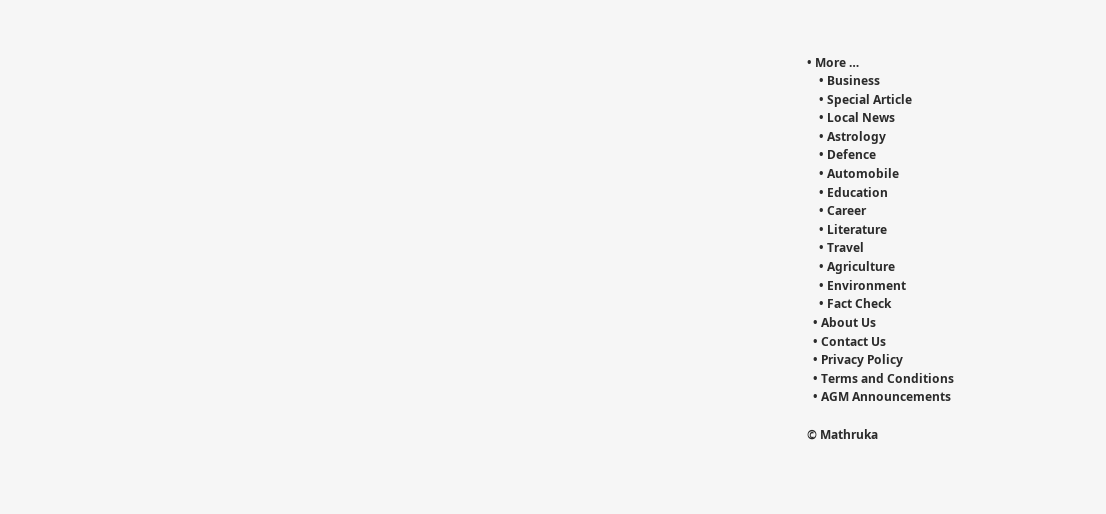• More …
    • Business
    • Special Article
    • Local News
    • Astrology
    • Defence
    • Automobile
    • Education
    • Career
    • Literature
    • Travel
    • Agriculture
    • Environment
    • Fact Check
  • About Us
  • Contact Us
  • Privacy Policy
  • Terms and Conditions
  • AGM Announcements

© Mathruka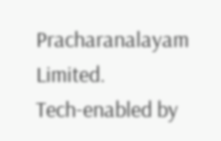Pracharanalayam Limited.
Tech-enabled by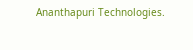Ananthapuri Technologies.